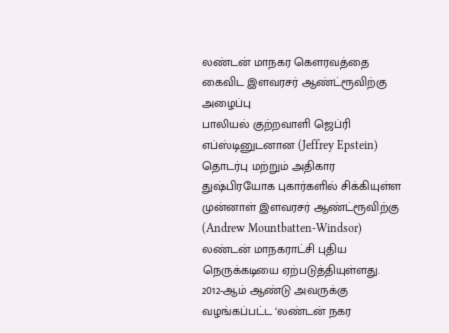லண்டன் மாநகர கௌரவத்தை கைவிட இளவரசர் ஆண்ட்ரூவிற்கு அழைப்பு
பாலியல் குற்றவாளி ஜெப்ரி எப்ஸ்டினுடனான (Jeffrey Epstein) தொடர்பு மற்றும் அதிகார துஷ்பிரயோக புகார்களில் சிக்கியுள்ள முன்னாள் இளவரசர் ஆண்ட்ரூவிற்கு (Andrew Mountbatten-Windsor) லண்டன் மாநகராட்சி புதிய நெருக்கடியை ஏற்படுத்தியுள்ளது.
2012-ஆம் ஆண்டு அவருக்கு வழங்கப்பட்ட ‘லண்டன் நகர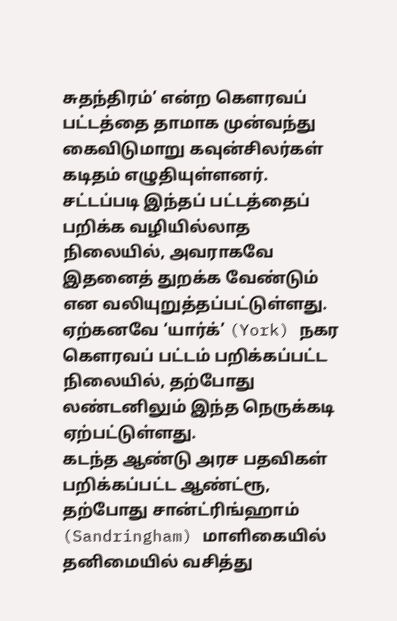சுதந்திரம்’ என்ற கௌரவப் பட்டத்தை தாமாக முன்வந்து கைவிடுமாறு கவுன்சிலர்கள் கடிதம் எழுதியுள்ளனர்.
சட்டப்படி இந்தப் பட்டத்தைப் பறிக்க வழியில்லாத நிலையில், அவராகவே இதனைத் துறக்க வேண்டும் என வலியுறுத்தப்பட்டுள்ளது.
ஏற்கனவே ‘யார்க்’ (York) நகர கௌரவப் பட்டம் பறிக்கப்பட்ட நிலையில், தற்போது லண்டனிலும் இந்த நெருக்கடி ஏற்பட்டுள்ளது.
கடந்த ஆண்டு அரச பதவிகள் பறிக்கப்பட்ட ஆண்ட்ரூ, தற்போது சான்ட்ரிங்ஹாம் (Sandringham) மாளிகையில் தனிமையில் வசித்து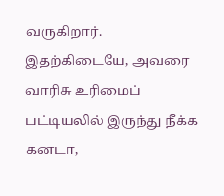வருகிறார்.
இதற்கிடையே, அவரை வாரிசு உரிமைப் பட்டியலில் இருந்து நீக்க கனடா,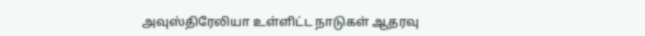அவுஸ்திரேலியா உள்ளிட்ட நாடுகள் ஆதரவு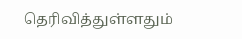தெரிவித்துள்ளதும்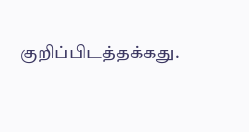குறிப்பிடத்தக்கது.